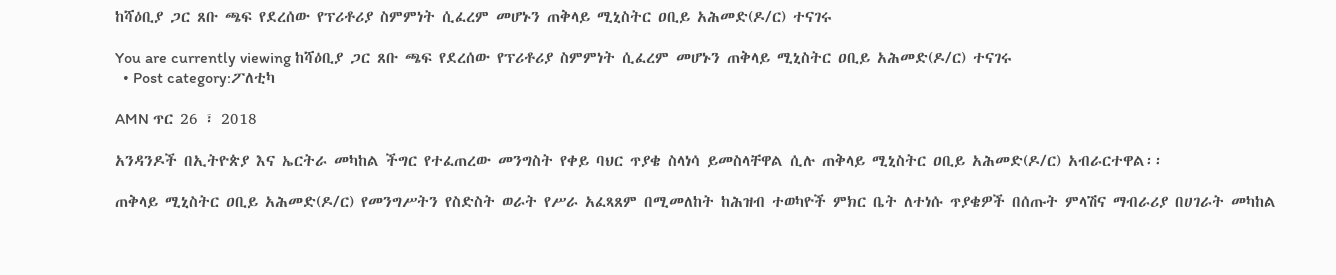ከሻዕቢያ ጋር ጸቡ ጫፍ የደረሰው የፕሪቶሪያ ስምምነት ሲፈረም መሆኑን ጠቅላይ ሚኒስትር ዐቢይ አሕመድ(ዶ/ር) ተናገሩ

You are currently viewing ከሻዕቢያ ጋር ጸቡ ጫፍ የደረሰው የፕሪቶሪያ ስምምነት ሲፈረም መሆኑን ጠቅላይ ሚኒስትር ዐቢይ አሕመድ(ዶ/ር) ተናገሩ
  • Post category:ፖለቲካ

AMN ጥር 26 ፣ 2018

አንዳንዶች በኢትዮጵያ እና ኤርትራ መካከል ችግር የተፈጠረው መንግስት የቀይ ባህር ጥያቄ ስላነሳ ይመስላቸዋል ሲሉ ጠቅላይ ሚኒስትር ዐቢይ አሕመድ(ዶ/ር) አብራርተዋል፡፡

ጠቅላይ ሚኒስትር ዐቢይ አሕመድ(ዶ/ር) የመንግሥትን የስድስት ወራት የሥራ አፈጻጸም በሚመለከት ከሕዝብ ተወካዮች ምክር ቤት ለተነሱ ጥያቄዎች በሰጡት ምላሽና ማብራሪያ በሀገራት መካከል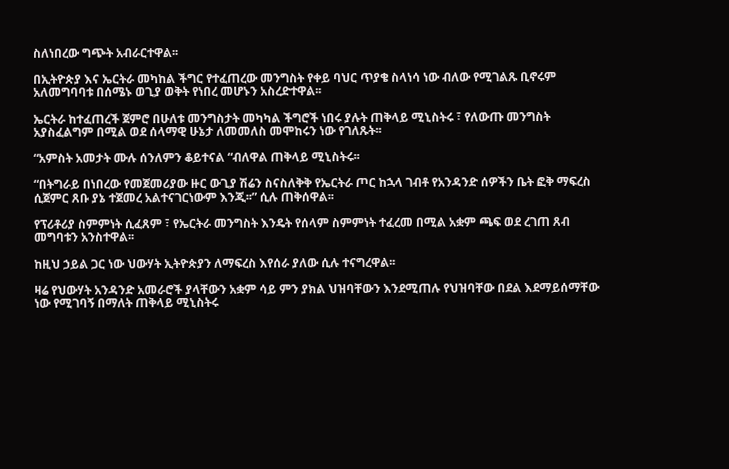ስለነበረው ግጭት አብራርተዋል፡፡

በኢትዮጵያ እና ኤርትራ መካከል ችግር የተፈጠረው መንግስት የቀይ ባህር ጥያቄ ስላነሳ ነው ብለው የሚገልጹ ቢኖሩም አለመግባባቱ በሰሜኑ ወጊያ ወቅት የነበረ መሆኑን አስረድተዋል፡፡

ኤርትራ ከተፈጠረች ጀምሮ በሁለቱ መንግስታት መካካል ችግሮች ነበሩ ያሉት ጠቅላይ ሚኒስትሩ ፣ የለውጡ መንግስት አያስፈልግም በሚል ወደ ሰላማዊ ሁኔታ ለመመለስ መሞከሩን ነው የገለጹት፡፡

“አምስት አመታት ሙሉ ሰንለምን ቆይተናል “ብለዋል ጠቅላይ ሚኒስትሩ፡፡

“በትግራይ በነበረው የመጀመሪያው ዙር ውጊያ ሽሬን ስናስለቅቅ የኤርትራ ጦር ከኋላ ገብቶ የአንዳንድ ሰዎችን ቤት ፎቅ ማፍረስ ሲጀምር ጸቡ ያኔ ተጀመረ አልተናገርነውም እንጂ፡፡” ሲሉ ጠቅሰዋል፡፡

የፕሪቶሪያ ስምምነት ሲፈጸም ፣ የኤርትራ መንግስት እንዴት የሰላም ስምምነት ተፈረመ በሚል አቋም ጫፍ ወደ ረገጠ ጸብ መግባቱን አንስተዋል፡፡

ከዚህ ኃይል ጋር ነው ህውሃት ኢትዮጵያን ለማፍረስ እየሰራ ያለው ሲሉ ተናግረዋል፡፡

ዛሬ የህውሃት አንዳንድ አመራሮች ያላቸውን አቋም ሳይ ምን ያክል ህዝባቸውን እንደሚጠሉ የህዝባቸው በደል እደማይሰማቸው ነው የሚገባኝ በማለት ጠቅላይ ሚኒስትሩ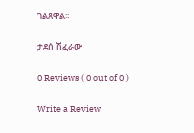ገልጸዋል፡፡

ታደሰ ሽፈራው

0 Reviews ( 0 out of 0 )

Write a Review